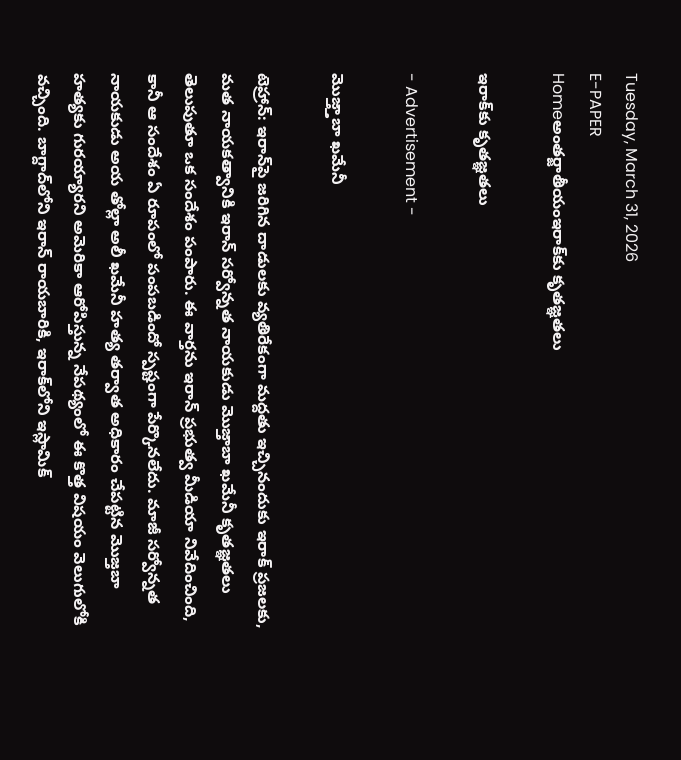Tuesday, March 31, 2026
E-PAPER
Homeఅంతర్జాతీయంఇరాక్‌కు కృతజ్ఞతలు

ఇరాక్‌కు కృతజ్ఞతలు

- Advertisement -

మొజ్త్తాబా ఖమేనీ

టెహ్రాన్‌: ఇరాన్‌పై జరిగిన దాడులకు వ్యతిరేకంగా మద్దతు ఇచ్చినందుకు ఇరాక్‌ ప్రజలకు, మత నాయకత్వానికి ఇరాన్‌ సర్వోన్నత నాయకుడు మొజ్తాబా ఖమేనీ కృతజ్ఞతలు తెలుపుతూ ఒక సందేశం పంపారు. ఈ వార్తను ఇరాన్‌ ప్రభుత్వ మీడియా నివేదించింది, కానీ ఆ సందేశం ఏ రూపంలో పంపబడిందో స్పష్టంగా పేర్కొనలేదు. మాజీ సర్వోన్నత నాయకుడు అయ తోల్లా అలీ ఖమేనీ హత్య తర్వాత అధికారం చేపట్టిన మొజ్తబా హత్యకు గురయ్యారని అమెరికా ఆరోపిస్తున్న నేపథ్యంలో ఈ కొత్త విషయం వెలుగులోకి వచ్చింది. బాగ్దాద్‌లోని ఇరాన్‌ రాయబారికి, ఇరాక్‌లోని ఇస్లామిక్‌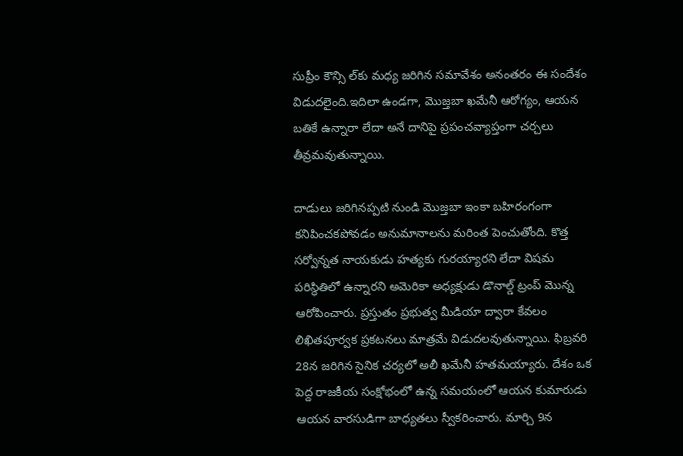సుప్రీం కౌన్సి ల్‌కు మధ్య జరిగిన సమావేశం అనంతరం ఈ సందేశం విడుదలైంది.ఇదిలా ఉండగా, మొజ్తబా ఖమేనీ ఆరోగ్యం, ఆయన బతికే ఉన్నారా లేదా అనే దానిపై ప్రపంచవ్యాప్తంగా చర్చలు తీవ్రమవుతున్నాయి.

దాడులు జరిగినప్పటి నుండి మొజ్తబా ఇంకా బహిరంగంగా కనిపించకపోవడం అనుమానాలను మరింత పెంచుతోంది. కొత్త సర్వోన్నత నాయకుడు హత్యకు గురయ్యారని లేదా విషమ పరిస్థితిలో ఉన్నారని అమెరికా అధ్యక్షుడు డొనాల్డ్‌ ట్రంప్‌ మొన్న ఆరోపించారు. ప్రస్తుతం ప్రభుత్వ మీడియా ద్వారా కేవలం లిఖితపూర్వక ప్రకటనలు మాత్రమే విడుదలవుతున్నాయి. ఫిబ్రవరి 28న జరిగిన సైనిక చర్యలో అలీ ఖమేనీ హతమయ్యారు. దేశం ఒక పెద్ద రాజకీయ సంక్షోభంలో ఉన్న సమయంలో ఆయన కుమారుడు ఆయన వారసుడిగా బాధ్యతలు స్వీకరించారు. మార్చి 9న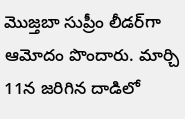మొజ్తబా సుప్రీం లీడర్‌గా ఆమోదం పొందారు. మార్చి 11న జరిగిన దాడిలో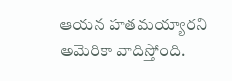ఆయన హతమయ్యారని అమెరికా వాదిస్తోంది.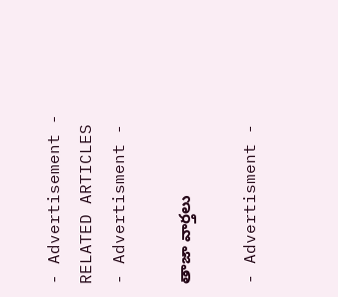- Advertisement -
RELATED ARTICLES
- Advertisment -

తాజా వార్తలు

- Advertisment -